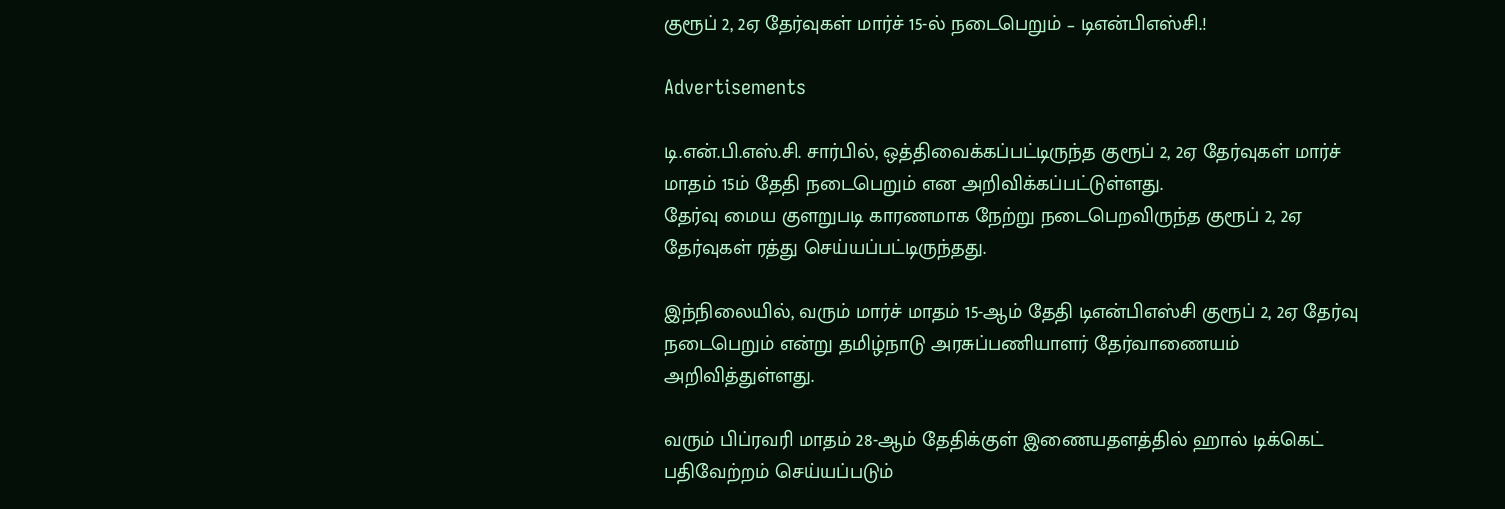குரூப் 2, 2ஏ தேர்வுகள் மார்ச் 15-ல் நடைபெறும் – டிஎன்பிஎஸ்சி.!

Advertisements

டி.என்.பி.எஸ்.சி. சார்பில், ஒத்திவைக்கப்பட்டிருந்த குரூப் 2, 2ஏ தேர்வுகள் மார்ச் மாதம் 15ம் தேதி நடைபெறும் என அறிவிக்கப்பட்டுள்ளது.
தேர்வு மைய குளறுபடி காரணமாக நேற்று நடைபெறவிருந்த குரூப் 2, 2ஏ தேர்வுகள் ரத்து செய்யப்பட்டிருந்தது.

இந்நிலையில், வரும் மார்ச் மாதம் 15-ஆம் தேதி டிஎன்பிஎஸ்சி குரூப் 2, 2ஏ தேர்வு நடைபெறும் என்று தமிழ்நாடு அரசுப்பணியாளர் தேர்வாணையம் அறிவித்துள்ளது.

வரும் பிப்ரவரி மாதம் 28-ஆம் தேதிக்குள் இணையதளத்தில் ஹால் டிக்கெட் பதிவேற்றம் செய்யப்படும்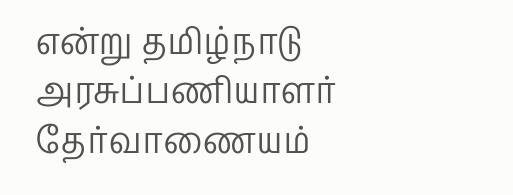என்று தமிழ்நாடு அரசுப்பணியாளர் தேர்வாணையம்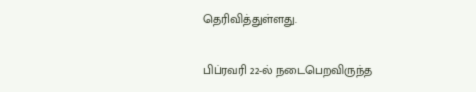தெரிவித்துள்ளது.

பிப்ரவரி 22-ல் நடைபெறவிருந்த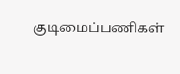குடிமைப்பணிகள்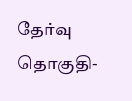தேர்வு தொகுதி-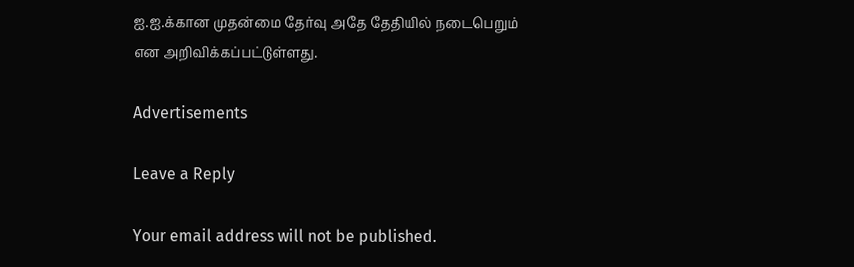ஐ.ஐ.க்கான முதன்மை தேர்வு அதே தேதியில் நடைபெறும் என அறிவிக்கப்பட்டுள்ளது.

Advertisements

Leave a Reply

Your email address will not be published.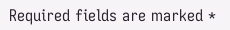Required fields are marked *